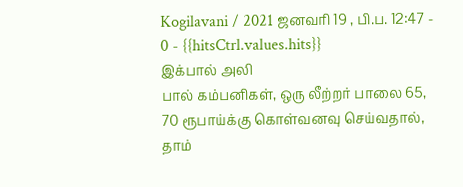Kogilavani / 2021 ஜனவரி 19 , பி.ப. 12:47 - 0 - {{hitsCtrl.values.hits}}
இக்பால் அலி
பால் கம்பனிகள், ஒரு லீற்றர் பாலை 65, 70 ரூபாய்க்கு கொள்வனவு செய்வதால், தாம்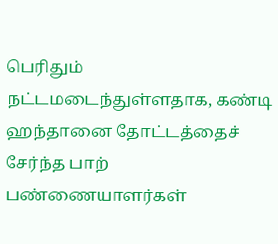பெரிதும் நட்டமடைந்துள்ளதாக, கண்டி ஹந்தானை தோட்டத்தைச் சேர்ந்த பாற் பண்ணையாளர்கள்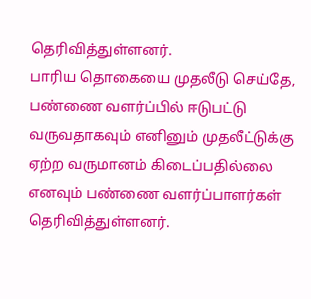தெரிவித்துள்ளனர்.
பாரிய தொகையை முதலீடு செய்தே, பண்ணை வளர்ப்பில் ஈடுபட்டு வருவதாகவும் எனினும் முதலீட்டுக்கு ஏற்ற வருமானம் கிடைப்பதில்லை எனவும் பண்ணை வளர்ப்பாளர்கள் தெரிவித்துள்ளனர்.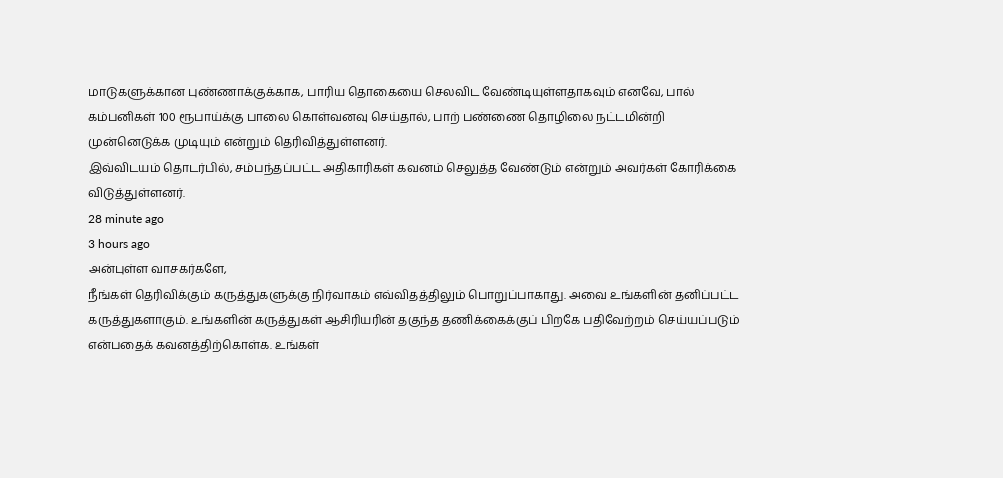மாடுகளுக்கான புண்ணாக்குக்காக, பாரிய தொகையை செலவிட வேண்டியுள்ளதாகவும் எனவே, பால் கம்பனிகள் 100 ரூபாய்க்கு பாலை கொள்வனவு செய்தால், பாற் பண்ணை தொழிலை நட்டமின்றி முன்னெடுக்க முடியும் என்றும் தெரிவித்துள்ளனர்.
இவ்விடயம் தொடர்பில், சம்பந்தப்பட்ட அதிகாரிகள் கவனம் செலுத்த வேண்டும் என்றும் அவர்கள் கோரிக்கை விடுத்துள்ளனர்.
28 minute ago
3 hours ago
அன்புள்ள வாசகர்களே,
நீங்கள் தெரிவிக்கும் கருத்துகளுக்கு நிர்வாகம் எவ்விதத்திலும் பொறுப்பாகாது. அவை உங்களின் தனிப்பட்ட கருத்துகளாகும். உங்களின் கருத்துகள் ஆசிரியரின் தகுந்த தணிக்கைக்குப் பிறகே பதிவேற்றம் செய்யப்படும் என்பதைக் கவனத்திற்கொள்க. உங்கள்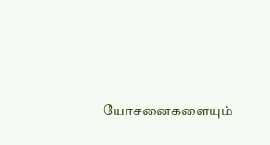யோசனைகளையும்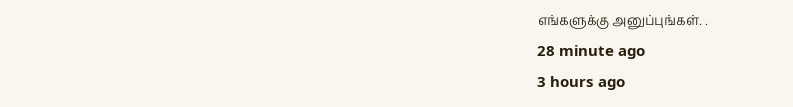எங்களுக்கு அனுப்புங்கள். .
28 minute ago
3 hours ago